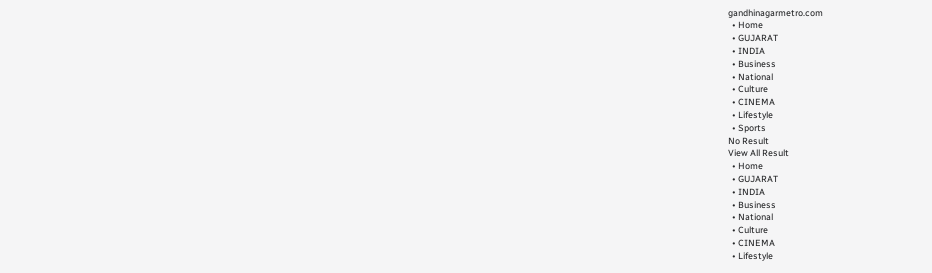gandhinagarmetro.com
  • Home
  • GUJARAT
  • INDIA
  • Business
  • National
  • Culture
  • CINEMA
  • Lifestyle
  • Sports
No Result
View All Result
  • Home
  • GUJARAT
  • INDIA
  • Business
  • National
  • Culture
  • CINEMA
  • Lifestyle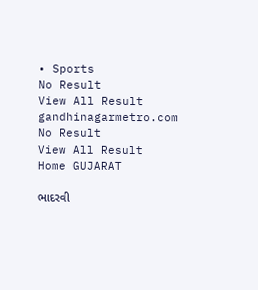• Sports
No Result
View All Result
gandhinagarmetro.com
No Result
View All Result
Home GUJARAT

ભાદરવી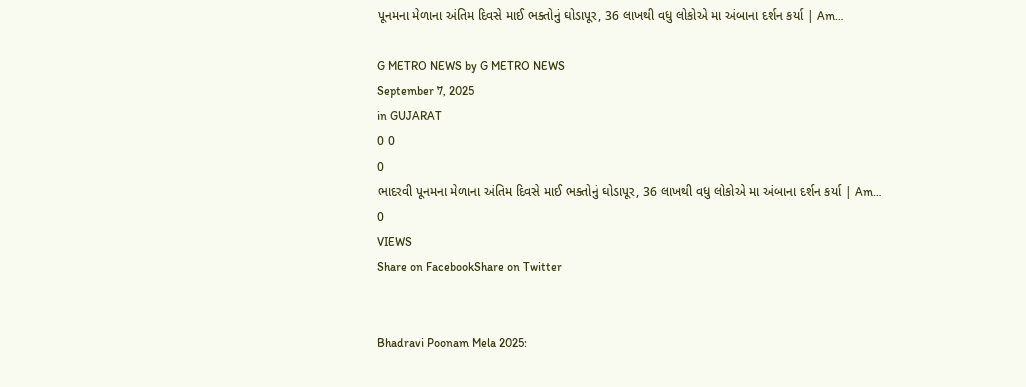પૂનમના મેળાના અંતિમ દિવસે માઈ ભક્તોનું ઘોડાપૂર, 36 લાખથી વધુ લોકોએ મા અંબાના દર્શન કર્યા | Am…

G METRO NEWS by G METRO NEWS
September 7, 2025
in GUJARAT
0 0
0
ભાદરવી પૂનમના મેળાના અંતિમ દિવસે માઈ ભક્તોનું ઘોડાપૂર, 36 લાખથી વધુ લોકોએ મા અંબાના દર્શન કર્યા | Am…
0
VIEWS
Share on FacebookShare on Twitter


Bhadravi Poonam Mela 2025: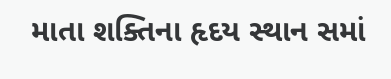માતા શક્તિના હૃદય સ્થાન સમાં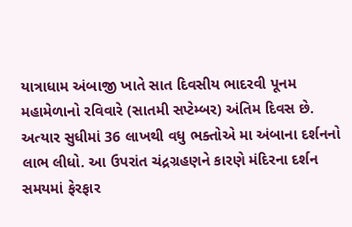યાત્રાધામ અંબાજી ખાતે સાત દિવસીય ભાદરવી પૂનમ મહામેળાનો રવિવારે (સાતમી સપ્ટેમ્બર) અંતિમ દિવસ છે. અત્યાર સુધીમાં 36 લાખથી વધુ ભક્તોએ મા અંબાના દર્શનનો લાભ લીધો. આ ઉપરાંત ચંદ્રગ્રહણને કારણે મંદિરના દર્શન સમયમાં ફેરફાર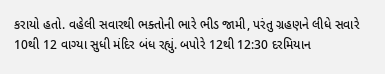કરાયો હતો. વહેલી સવારથી ભક્તોની ભારે ભીડ જામી, પરંતુ ગ્રહણને લીધે સવારે 10થી 12 વાગ્યા સુધી મંદિર બંધ રહ્યું. બપોરે 12થી 12:30 દરમિયાન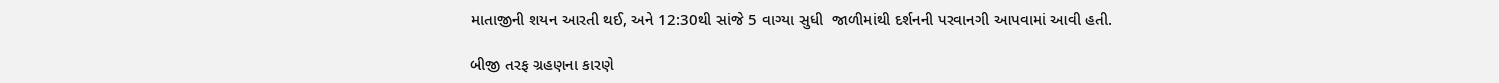માતાજીની શયન આરતી થઈ, અને 12:30થી સાંજે 5 વાગ્યા સુધી  જાળીમાંથી દર્શનની પરવાનગી આપવામાં આવી હતી.

બીજી તરફ ગ્રહણના કારણે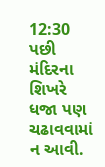12:30 પછી મંદિરના શિખરે ધજા પણ ચઢાવવામાં ન આવી.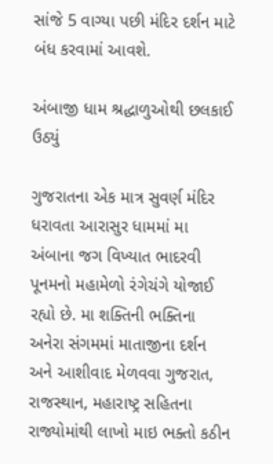સાંજે 5 વાગ્યા પછી મંદિર દર્શન માટે બંધ કરવામાં આવશે.

અંબાજી ધામ શ્રદ્ધાળુઓથી છલકાઈ ઉઠ્યું

ગુજરાતના એક માત્ર સુવર્ણ મંદિર ધરાવતા આરાસુર ધામમાં મા અંબાના જગ વિખ્યાત ભાદરવી પૂનમનો મહામેળો રંગેચંગે યોજાઈ રહ્યો છે. મા શક્તિની ભક્તિના અનેરા સંગમમાં માતાજીના દર્શન અને આશીવાદ મેળવવા ગુજરાત, રાજસ્થાન, મહારાષ્ટ્ર સહિતના રાજ્યોમાંથી લાખો માઇ ભક્તો કઠીન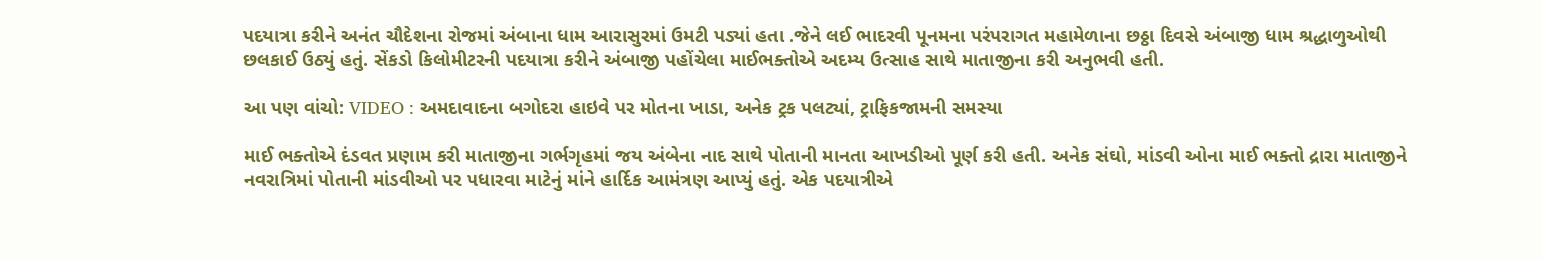પદયાત્રા કરીને અનંત ચૌદેશના રોજમાં અંબાના ધામ આરાસુરમાં ઉમટી પડ્યાં હતા .જેને લઈ ભાદરવી પૂનમના પરંપરાગત મહામેળાના છઠ્ઠા દિવસે અંબાજી ધામ શ્રદ્ધાળુઓથી છલકાઈ ઉઠ્યું હતું. સેંકડો કિલોમીટરની પદયાત્રા કરીને અંબાજી પહોંચેલા માઈભક્તોએ અદમ્ય ઉત્સાહ સાથે માતાજીના કરી અનુભવી હતી.

આ પણ વાંચો: VIDEO : અમદાવાદના બગોદરા હાઇવે પર મોતના ખાડા, અનેક ટ્રક પલટ્યાં, ટ્રાફિકજામની સમસ્યા

માઈ ભક્તોએ દંડવત પ્રણામ કરી માતાજીના ગર્ભગૃહમાં જય અંબેના નાદ સાથે પોતાની માનતા આખડીઓ પૂર્ણ કરી હતી. અનેક સંઘો, માંડવી ઓના માઈ ભક્તો દ્રારા માતાજીને નવરાત્રિમાં પોતાની માંડવીઓ પર પધારવા માટેનું માંને હાર્દિક આમંત્રણ આપ્યું હતું. એક પદયાત્રીએ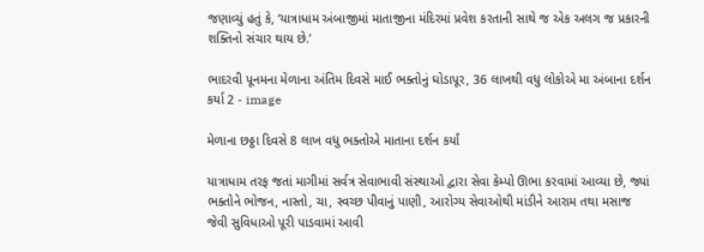જણાવ્યું હતું કે, ‘યાત્રાધામ અંબાજીમાં માતાજીના મંદિરમાં પ્રવેશ કરતાની સાથે જ એક અલગ જ પ્રકારની શક્તિનો સંચાર થાય છે.’

ભાદરવી પૂનમના મેળાના અંતિમ દિવસે માઈ ભક્તોનું ઘોડાપૂર, 36 લાખથી વધુ લોકોએ મા અંબાના દર્શન કર્યા 2 - image

મેળાના છઠ્ઠા દિવસે 8 લાખ વધુ ભક્તોએ માતાના દર્શન કર્યાં

યાત્રાધામ તરફ જતાં માગીમાં સર્વત્ર સેવાભાવી સંસ્થાઓ દ્વારા સેવા કેમ્પો ઊભા કરવામાં આવ્યા છે, જ્યાં ભક્તોને ભોજન, નાસ્તો, ચા, સ્વચ્છ પીવાનું પાણી, આરોગ્ય સેવાઓથી માંડીને આરામ તથા મસાજ જેવી સુવિધાઓ પૂરી પાડવામાં આવી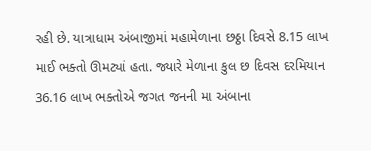રહી છે. યાત્રાધામ અંબાજીમાં મહામેળાના છઠ્ઠા દિવસે 8.15 લાખ માઈ ભક્તો ઊમટ્યાં હતા. જ્યારે મેળાના કુલ છ દિવસ દરમિયાન 36.16 લાખ ભક્તોએ જગત જનની મા અંબાના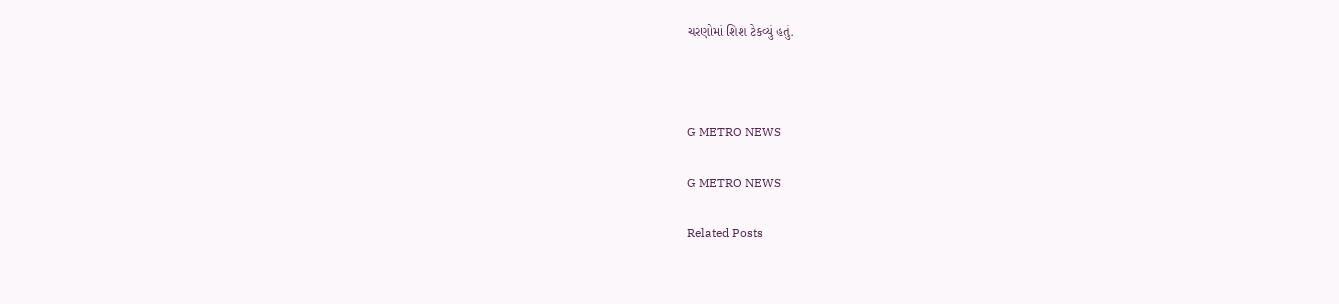ચરણોમાં શિશ ટેકવ્યું હતું.



G METRO NEWS

G METRO NEWS

Related Posts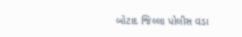બોટાદ જિલ્લા પોલીસ વડા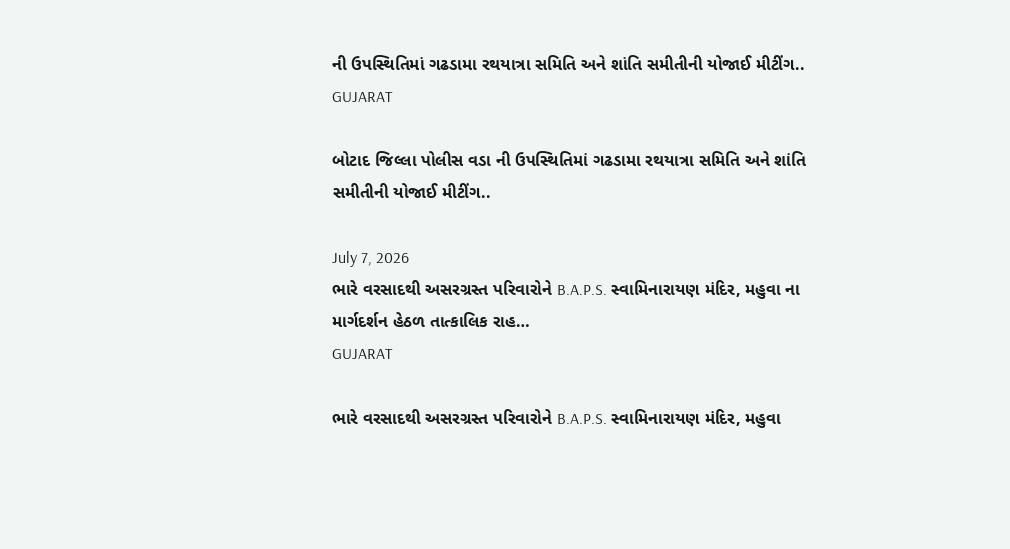ની ઉપસ્થિતિમાં ગઢડામા રથયાત્રા સમિતિ અને શાંતિ સમીતીની યોજાઈ મીટીંગ..
GUJARAT

બોટાદ જિલ્લા પોલીસ વડા ની ઉપસ્થિતિમાં ગઢડામા રથયાત્રા સમિતિ અને શાંતિ સમીતીની યોજાઈ મીટીંગ..

July 7, 2026
ભારે વરસાદથી અસરગ્રસ્ત પરિવારોને B.A.P.S. સ્વામિનારાયણ મંદિર, મહુવા ના માર્ગદર્શન હેઠળ તાત્કાલિક રાહ…
GUJARAT

ભારે વરસાદથી અસરગ્રસ્ત પરિવારોને B.A.P.S. સ્વામિનારાયણ મંદિર, મહુવા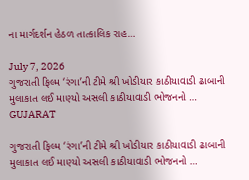ના માર્ગદર્શન હેઠળ તાત્કાલિક રાહ…

July 7, 2026
ગુજરાતી ફિલ્મ ‘રંગા’ની ટીમે શ્રી ખોડીયાર કાઠીયાવાડી ઢાબાની મુલાકાત લઈ માણ્યો અસલી કાઠીયાવાડી ભોજનનો …
GUJARAT

ગુજરાતી ફિલ્મ ‘રંગા’ની ટીમે શ્રી ખોડીયાર કાઠીયાવાડી ઢાબાની મુલાકાત લઈ માણ્યો અસલી કાઠીયાવાડી ભોજનનો …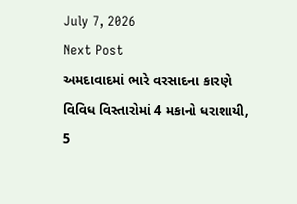July 7, 2026
Next Post
અમદાવાદમાં ભારે વરસાદના કારણે વિવિધ વિસ્તારોમાં 4 મકાનો ધરાશાયી, 5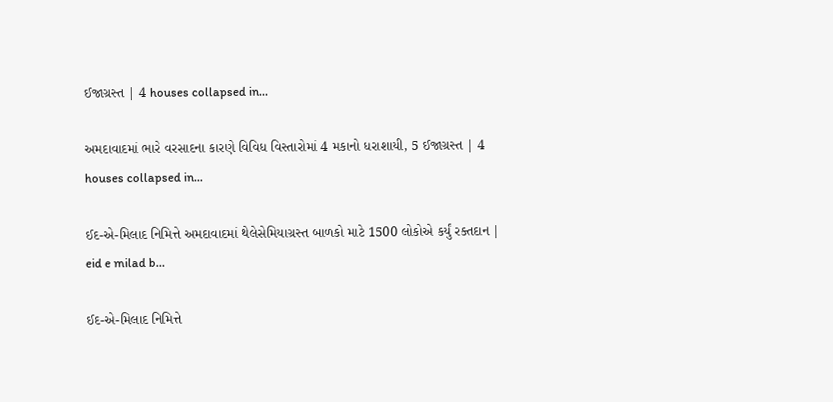ઈજાગ્રસ્ત | 4 houses collapsed in…

અમદાવાદમાં ભારે વરસાદના કારણે વિવિધ વિસ્તારોમાં 4 મકાનો ધરાશાયી, 5 ઈજાગ્રસ્ત | 4 houses collapsed in...

ઈદ-એ-મિલાદ નિમિત્તે અમદાવાદમાં થેલેસેમિયાગ્રસ્ત બાળકો માટે 1500 લોકોએ કર્યું રક્તદાન | eid e milad b…

ઈદ-એ-મિલાદ નિમિત્તે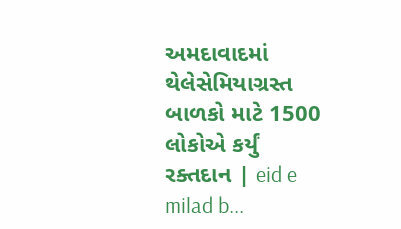અમદાવાદમાં થેલેસેમિયાગ્રસ્ત બાળકો માટે 1500 લોકોએ કર્યું રક્તદાન | eid e milad b...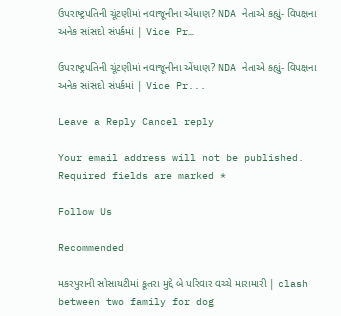ઉપરાષ્ટ્રપતિની ચૂંટણીમાં નવાજૂનીના એંધાણ? NDA નેતાએ કહ્યું- વિપક્ષના અનેક સાંસદો સંપર્કમાં | Vice Pr…

ઉપરાષ્ટ્રપતિની ચૂંટણીમાં નવાજૂનીના એંધાણ? NDA નેતાએ કહ્યું- વિપક્ષના અનેક સાંસદો સંપર્કમાં | Vice Pr...

Leave a Reply Cancel reply

Your email address will not be published. Required fields are marked *

Follow Us

Recommended

મકરપુરાની સોસાયટીમાં કૂતરા મુદ્દે બે પરિવાર વચ્ચે મારામારી | clash between two family for dog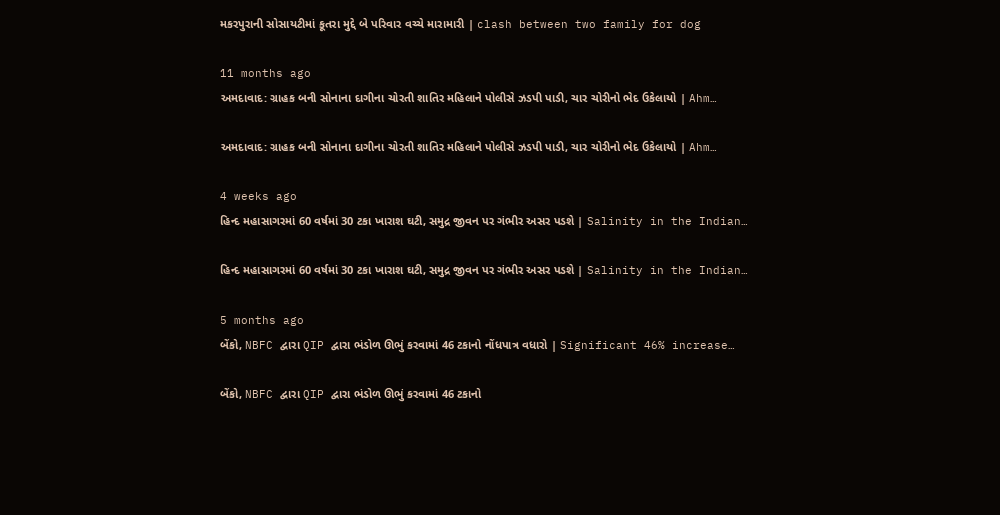મકરપુરાની સોસાયટીમાં કૂતરા મુદ્દે બે પરિવાર વચ્ચે મારામારી | clash between two family for dog

11 months ago
અમદાવાદ: ગ્રાહક બની સોનાના દાગીના ચોરતી શાતિર મહિલાને પોલીસે ઝડપી પાડી, ચાર ચોરીનો ભેદ ઉકેલાયો | Ahm…

અમદાવાદ: ગ્રાહક બની સોનાના દાગીના ચોરતી શાતિર મહિલાને પોલીસે ઝડપી પાડી, ચાર ચોરીનો ભેદ ઉકેલાયો | Ahm…

4 weeks ago
હિન્દ મહાસાગરમાં 60 વર્ષમાં 30 ટકા ખારાશ ઘટી, સમુદ્ર જીવન પર ગંભીર અસર પડશે | Salinity in the Indian…

હિન્દ મહાસાગરમાં 60 વર્ષમાં 30 ટકા ખારાશ ઘટી, સમુદ્ર જીવન પર ગંભીર અસર પડશે | Salinity in the Indian…

5 months ago
બેંકો, NBFC દ્વારા QIP દ્વારા ભંડોળ ઊભું કરવામાં 46 ટકાનો નોંધપાત્ર વધારો | Significant 46% increase…

બેંકો, NBFC દ્વારા QIP દ્વારા ભંડોળ ઊભું કરવામાં 46 ટકાનો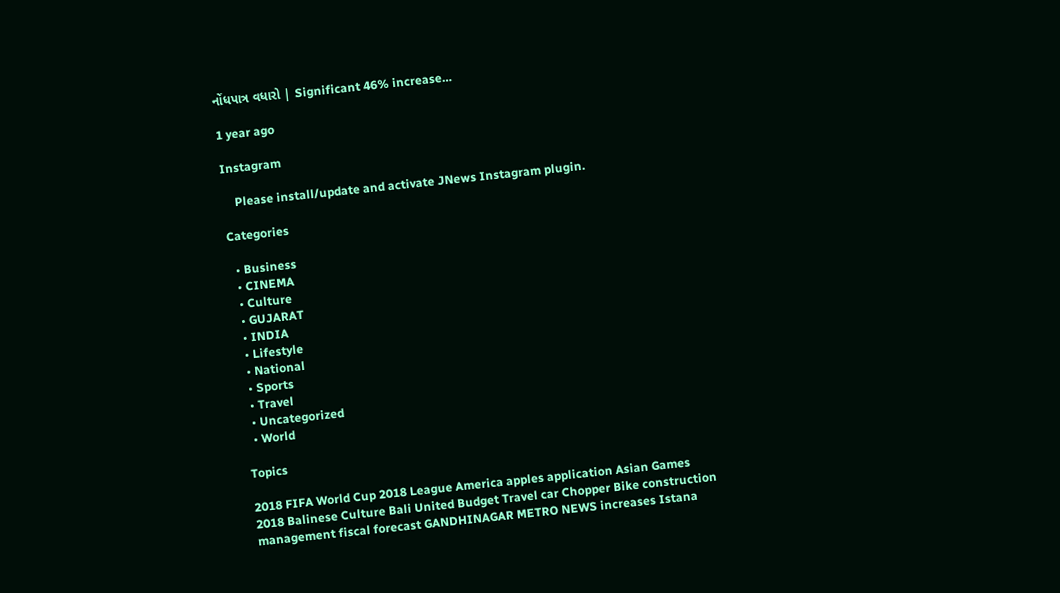નોંધપાત્ર વધારો | Significant 46% increase…

1 year ago

Instagram

    Please install/update and activate JNews Instagram plugin.

Categories

  • Business
  • CINEMA
  • Culture
  • GUJARAT
  • INDIA
  • Lifestyle
  • National
  • Sports
  • Travel
  • Uncategorized
  • World

Topics

2018 FIFA World Cup 2018 League America apples application Asian Games 2018 Balinese Culture Bali United Budget Travel car Chopper Bike construction management fiscal forecast GANDHINAGAR METRO NEWS increases Istana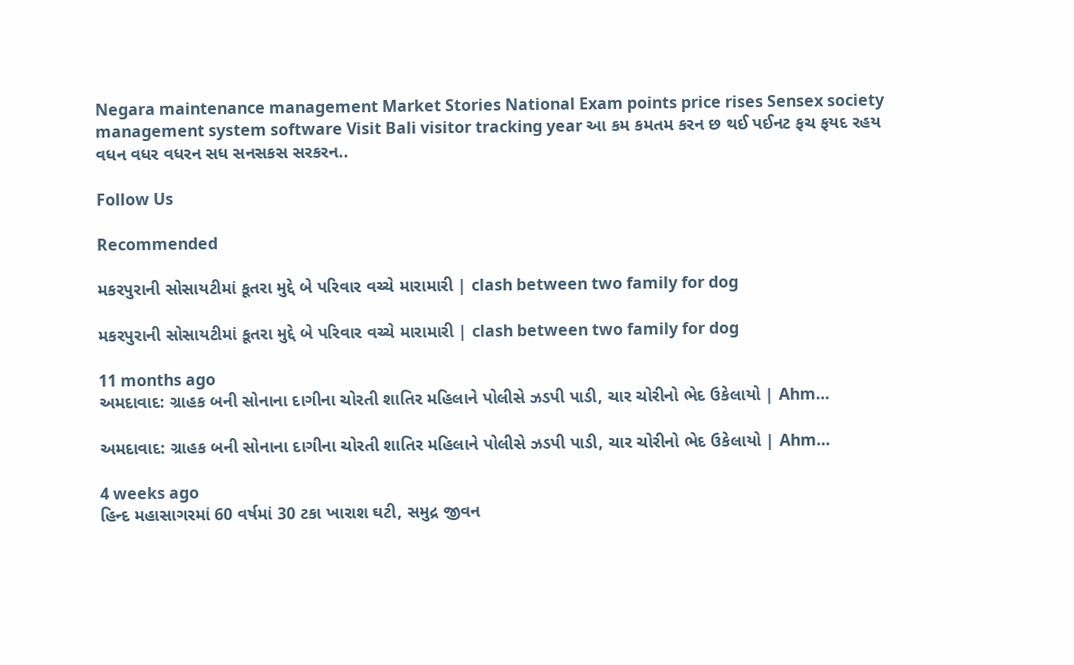Negara maintenance management Market Stories National Exam points price rises Sensex society management system software Visit Bali visitor tracking year આ કમ કમતમ કરન છ થઈ પઈનટ ફચ ફયદ રહય વધન વધર વધરન સધ સનસકસ સરકરન..

Follow Us

Recommended

મકરપુરાની સોસાયટીમાં કૂતરા મુદ્દે બે પરિવાર વચ્ચે મારામારી | clash between two family for dog

મકરપુરાની સોસાયટીમાં કૂતરા મુદ્દે બે પરિવાર વચ્ચે મારામારી | clash between two family for dog

11 months ago
અમદાવાદ: ગ્રાહક બની સોનાના દાગીના ચોરતી શાતિર મહિલાને પોલીસે ઝડપી પાડી, ચાર ચોરીનો ભેદ ઉકેલાયો | Ahm…

અમદાવાદ: ગ્રાહક બની સોનાના દાગીના ચોરતી શાતિર મહિલાને પોલીસે ઝડપી પાડી, ચાર ચોરીનો ભેદ ઉકેલાયો | Ahm…

4 weeks ago
હિન્દ મહાસાગરમાં 60 વર્ષમાં 30 ટકા ખારાશ ઘટી, સમુદ્ર જીવન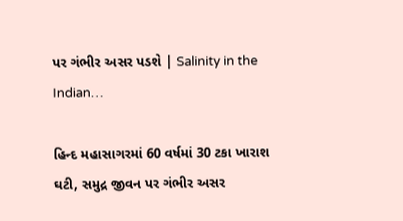પર ગંભીર અસર પડશે | Salinity in the Indian…

હિન્દ મહાસાગરમાં 60 વર્ષમાં 30 ટકા ખારાશ ઘટી, સમુદ્ર જીવન પર ગંભીર અસર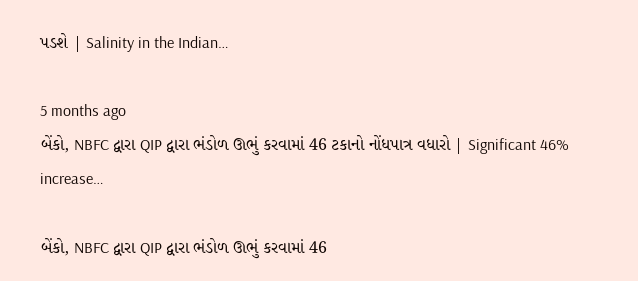પડશે | Salinity in the Indian…

5 months ago
બેંકો, NBFC દ્વારા QIP દ્વારા ભંડોળ ઊભું કરવામાં 46 ટકાનો નોંધપાત્ર વધારો | Significant 46% increase…

બેંકો, NBFC દ્વારા QIP દ્વારા ભંડોળ ઊભું કરવામાં 46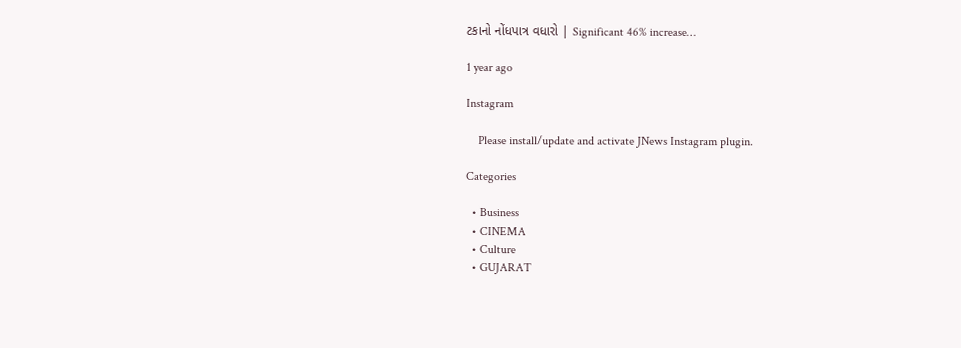ટકાનો નોંધપાત્ર વધારો | Significant 46% increase…

1 year ago

Instagram

    Please install/update and activate JNews Instagram plugin.

Categories

  • Business
  • CINEMA
  • Culture
  • GUJARAT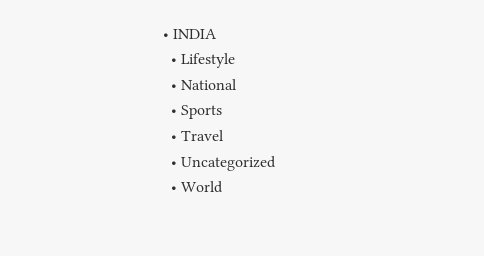• INDIA
  • Lifestyle
  • National
  • Sports
  • Travel
  • Uncategorized
  • World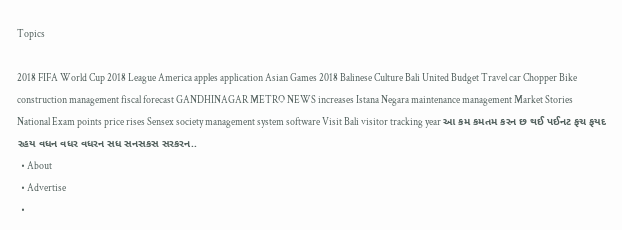Topics

2018 FIFA World Cup 2018 League America apples application Asian Games 2018 Balinese Culture Bali United Budget Travel car Chopper Bike construction management fiscal forecast GANDHINAGAR METRO NEWS increases Istana Negara maintenance management Market Stories National Exam points price rises Sensex society management system software Visit Bali visitor tracking year આ કમ કમતમ કરન છ થઈ પઈનટ ફચ ફયદ રહય વધન વધર વધરન સધ સનસકસ સરકરન..
  • About
  • Advertise
  •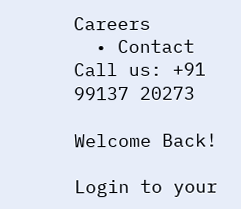Careers
  • Contact
Call us: +91 99137 20273

Welcome Back!

Login to your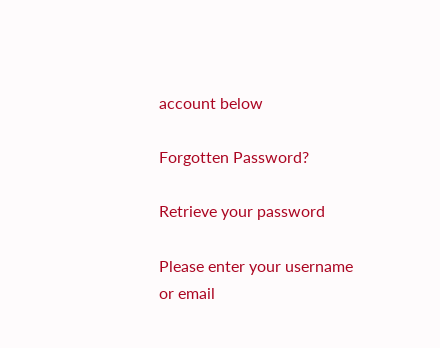account below

Forgotten Password?

Retrieve your password

Please enter your username or email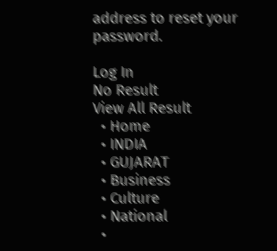address to reset your password.

Log In
No Result
View All Result
  • Home
  • INDIA
  • GUJARAT
  • Business
  • Culture
  • National
  •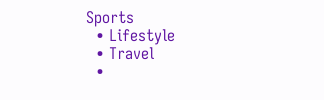Sports
  • Lifestyle
  • Travel
  •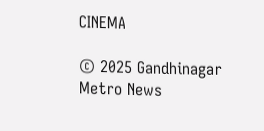CINEMA

© 2025 Gandhinagar Metro News